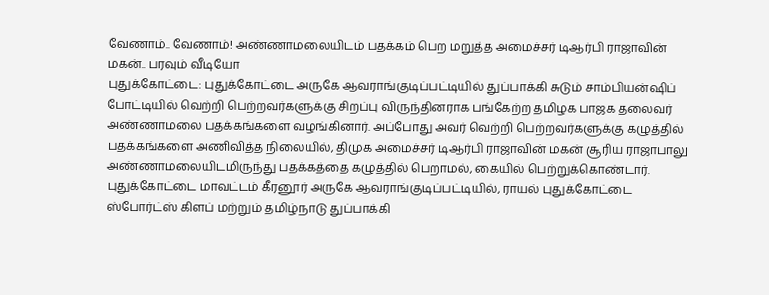வேணாம்.. வேணாம்! அண்ணாமலையிடம் பதக்கம் பெற மறுத்த அமைச்சர் டிஆர்பி ராஜாவின் மகன்.. பரவும் வீடியோ
புதுக்கோட்டை: புதுக்கோட்டை அருகே ஆவராங்குடிப்பட்டியில் துப்பாக்கி சுடும் சாம்பியன்ஷிப் போட்டியில் வெற்றி பெற்றவர்களுக்கு சிறப்பு விருந்தினராக பங்கேற்ற தமிழக பாஜக தலைவர் அண்ணாமலை பதக்கங்களை வழங்கினார். அப்போது அவர் வெற்றி பெற்றவர்களுக்கு கழுத்தில் பதக்கங்களை அணிவித்த நிலையில், திமுக அமைச்சர் டிஆர்பி ராஜாவின் மகன் சூரிய ராஜாபாலு அண்ணாமலையிடமிருந்து பதக்கத்தை கழுத்தில் பெறாமல், கையில் பெற்றுக்கொண்டார்.
புதுக்கோட்டை மாவட்டம் கீரனூர் அருகே ஆவராங்குடிப்பட்டியில், ராயல் புதுக்கோட்டை ஸ்போர்ட்ஸ் கிளப் மற்றும் தமிழ்நாடு துப்பாக்கி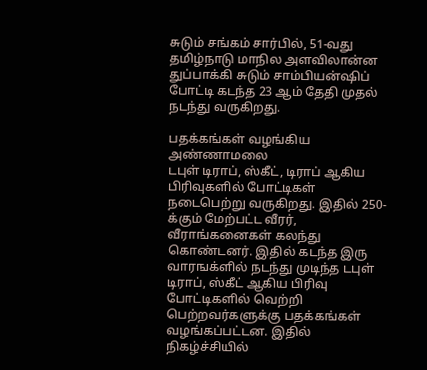சுடும் சங்கம் சார்பில், 51-வது தமிழ்நாடு மாநில அளவிலான்ன துப்பாக்கி சுடும் சாம்பியன்ஷிப் போட்டி கடந்த 23 ஆம் தேதி முதல் நடந்து வருகிறது.

பதக்கங்கள் வழங்கிய அண்ணாமலை
டபுள் டிராப், ஸ்கீட், டிராப் ஆகிய பிரிவுகளில் போட்டிகள் நடைபெற்று வருகிறது. இதில் 250-க்கும் மேற்பட்ட வீரர், வீராங்கனைகள் கலந்து கொண்டனர். இதில் கடந்த இரு வாரஙக்ளில் நடந்து முடிந்த டபுள் டிராப், ஸ்கீட் ஆகிய பிரிவு போட்டிகளில் வெற்றி பெற்றவர்களுக்கு பதக்கங்கள் வழங்கப்பட்டன. இதில் நிகழ்ச்சியில்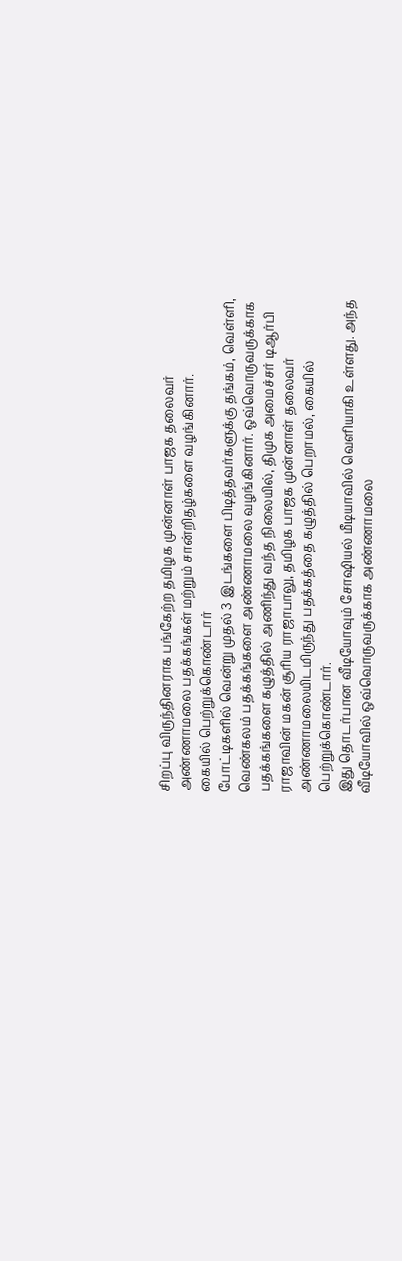சிறப்பு விருந்தினராக பங்கேற்ற தமிழக முன்னாள் பாஜக தலைவர் அண்ணாமலை பதக்கங்கள் மற்றும் சான்றிதழ்களை வழங்கினார்.
கையில் பெற்றுக்கொண்டார்
போட்டிகளில் வென்று முதல் 3 இடங்களை பிடித்தவர்களுக்கு தங்கம், வெள்ளி, வெண்கலம் பதக்கங்களை அண்ணாமலை வழங்கினார். ஒவ்வொருவருக்காக பதக்கங்களை கழுத்தில் அணிந்து வந்த நிலையில், திமுக அமைச்சர் டிஆர்பி ராஜாவின் மகன் சூரிய ராஜாபாலு, தமிழக பாஜக முன்னாள் தலைவர் அண்ணாமலையிடமிருந்து பதக்கத்தை கழுத்தில் பெறாமல், கையில் பெற்றுக்கொண்டார்.
இது தொடர்பான வீடியோவும் சோஷியல் மீடியாவில் வெளியாகி உள்ளது. அந்த வீடியோவில் ஒவ்வொருவருக்காக அண்ணாமலை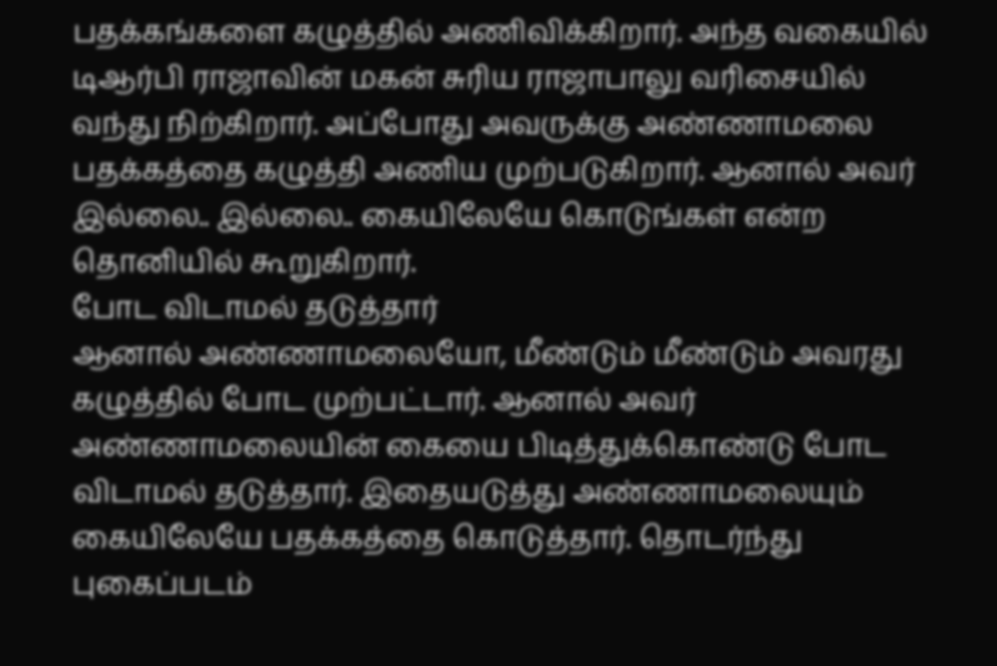பதக்கங்களை கழுத்தில் அணிவிக்கிறார். அந்த வகையில் டிஆர்பி ராஜாவின் மகன் சுரிய ராஜாபாலு வரிசையில் வந்து நிற்கிறார். அப்போது அவருக்கு அண்ணாமலை பதக்கத்தை கழுத்தி அணிய முற்படுகிறார். ஆனால் அவர் இல்லை.. இல்லை.. கையிலேயே கொடுங்கள் என்ற தொனியில் கூறுகிறார்.
போட விடாமல் தடுத்தார்
ஆனால் அண்ணாமலையோ, மீண்டும் மீண்டும் அவரது கழுத்தில் போட முற்பட்டார். ஆனால் அவர் அண்ணாமலையின் கையை பிடித்துக்கொண்டு போட விடாமல் தடுத்தார். இதையடுத்து அண்ணாமலையும் கையிலேயே பதக்கத்தை கொடுத்தார். தொடர்ந்து புகைப்படம்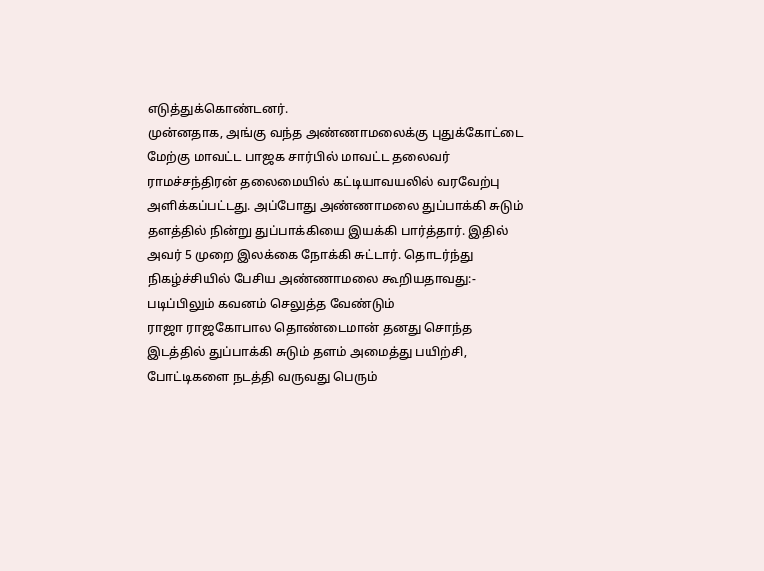எடுத்துக்கொண்டனர்.
முன்னதாக, அங்கு வந்த அண்ணாமலைக்கு புதுக்கோட்டை மேற்கு மாவட்ட பாஜக சார்பில் மாவட்ட தலைவர் ராமச்சந்திரன் தலைமையில் கட்டியாவயலில் வரவேற்பு அளிக்கப்பட்டது. அப்போது அண்ணாமலை துப்பாக்கி சுடும் தளத்தில் நின்று துப்பாக்கியை இயக்கி பார்த்தார். இதில் அவர் 5 முறை இலக்கை நோக்கி சுட்டார். தொடர்ந்து நிகழ்ச்சியில் பேசிய அண்ணாமலை கூறியதாவது:-
படிப்பிலும் கவனம் செலுத்த வேண்டும்
ராஜா ராஜகோபால தொண்டைமான் தனது சொந்த இடத்தில் துப்பாக்கி சுடும் தளம் அமைத்து பயிற்சி, போட்டிகளை நடத்தி வருவது பெரும்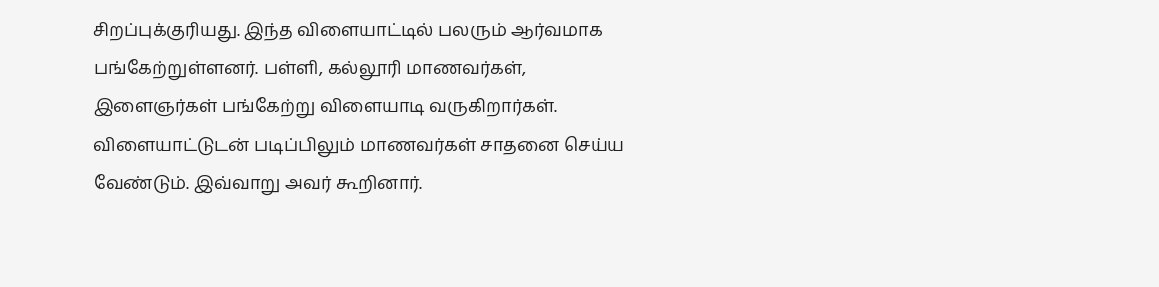சிறப்புக்குரியது. இந்த விளையாட்டில் பலரும் ஆர்வமாக பங்கேற்றுள்ளனர். பள்ளி, கல்லூரி மாணவர்கள், இளைஞர்கள் பங்கேற்று விளையாடி வருகிறார்கள். விளையாட்டுடன் படிப்பிலும் மாணவர்கள் சாதனை செய்ய வேண்டும். இவ்வாறு அவர் கூறினார்.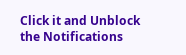Click it and Unblock the Notifications